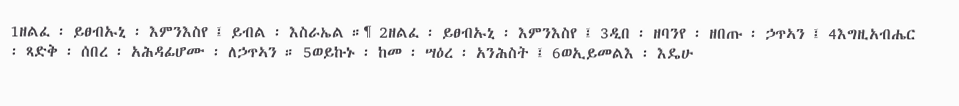1ዘልፈ ፡ ይፀብኡኒ ፡ እምንእስየ ፤ ይብል ፡ እስራኤል ።¶ 2ዘልፈ ፡ ይፀብኡኒ ፡ እምንእስየ ፤ 3ዲበ ፡ ዘባንየ ፡ ዘበጡ ፡ ኃጥኣን ፤ 4እግዚአብሔር ፡ ጻድቅ ፡ ሰበረ ፡ አሕዳፊሆሙ ፡ ለኃጥኣን ። 5ወይኩኑ ፡ ከመ ፡ ሣዕረ ፡ አንሕስት ፤ 6ወኢይመልእ ፡ እዴሁ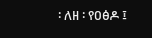፡ ለዘ ፡ የዐፅዶ ፤